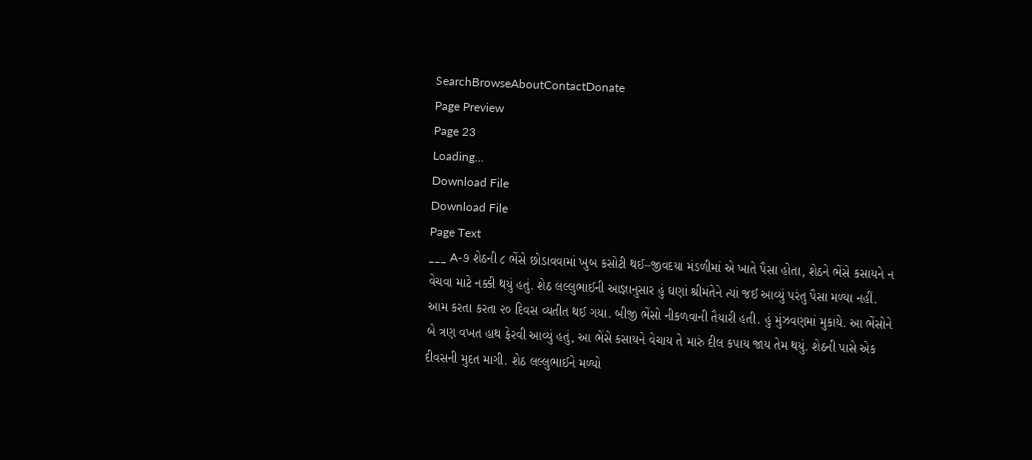SearchBrowseAboutContactDonate
Page Preview
Page 23
Loading...
Download File
Download File
Page Text
___ A-૭ શેઠની ૮ ભેંસે છોડાવવામાં ખુબ કસોટી થઈ–જીવદયા મંડળીમાં એ ખાતે પૈસા હોતા, શેઠને ભેંસે કસાયને ન વેચવા માટે નક્કી થયું હતું. શેઠ લલ્લુભાઈની આજ્ઞાનુસાર હું ઘણાં શ્રીમંતેને ત્યાં જઈ આવ્યું પરંતુ પૈસા મળ્યા નહીં. આમ કરતા કરતા ૨૦ દિવસ વ્યતીત થઈ ગયા. બીજી ભેંસો નીકળવાની તૈયારી હતી. હું મુંઝવણમાં મુકાયે. આ ભેંસોને બે ત્રણ વખત હાથ ફેરવી આવ્યું હતું, આ ભેંસે કસાયને વેચાય તે મારું દીલ કપાય જાય તેમ થયું. શેઠની પાસે એક દીવસની મુદત માગી. શેઠ લલ્લુભાઈને મળ્યો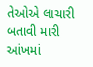તેઓએ લાચારી બતાવી મારી આંખમાં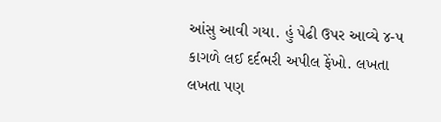આંસુ આવી ગયા. હું પેઢી ઉપર આવ્યે ૪-૫ કાગળે લઈ દર્દભરી અપીલ ફેંખો. લખતા લખતા પણ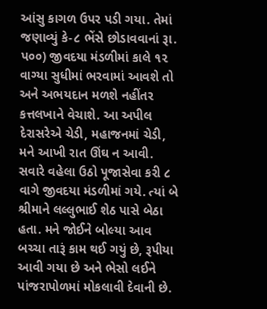આંસુ કાગળ ઉપર પડી ગયા. તેમાં જણાવ્યું કે-૮ ભેંસે છોડાવવાનાં રૂા. પ૦૦) જીવદયા મંડળીમાં કાલે ૧૨ વાગ્યા સુધીમાં ભરવામાં આવશે તો અને અભયદાન મળશે નહીંતર કત્તલખાને વેચાશે. આ અપીલ દેરાસરેએ ચેડી, મહાજનમાં ચેડી, મને આખી રાત ઊંઘ ન આવી. સવારે વહેલા ઉઠો પૂજાસેવા કરી ૮ વાગે જીવદયા મંડળીમાં ગયે. ત્યાં બે શ્રીમાને લલ્લુભાઈ શેઠ પાસે બેઠા હતા. મને જોઈને બોલ્યા આવ બચ્ચા તારૂં કામ થઈ ગયું છે, રૂપીયા આવી ગયા છે અને ભેસો લઈને પાંજરાપોળમાં મોકલાવી દેવાની છે.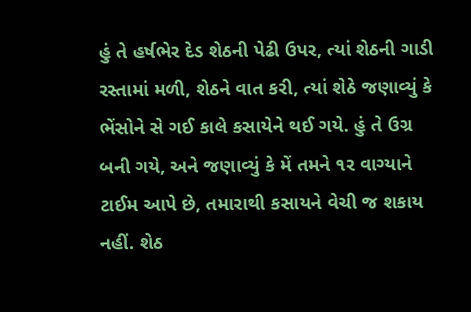હું તે હર્ષભેર દેડ શેઠની પેઢી ઉપર, ત્યાં શેઠની ગાડી રસ્તામાં મળી, શેઠને વાત કરી, ત્યાં શેઠે જણાવ્યું કે ભેંસોને સે ગઈ કાલે કસાયેને થઈ ગયે. હું તે ઉગ્ર બની ગયે, અને જણાવ્યું કે મેં તમને ૧ર વાગ્યાને ટાઈમ આપે છે, તમારાથી કસાયને વેચી જ શકાય નહીં. શેઠ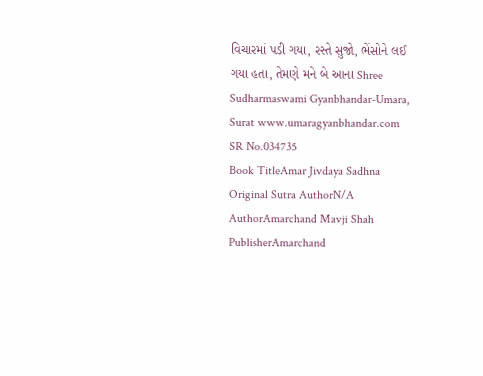વિચારમાં પડી ગયા, રસ્તે સુજો, ભેંસોને લઈ ગયા હતા, તેમણે મને બે આના Shree Sudharmaswami Gyanbhandar-Umara, Surat www.umaragyanbhandar.com
SR No.034735
Book TitleAmar Jivdaya Sadhna
Original Sutra AuthorN/A
AuthorAmarchand Mavji Shah
PublisherAmarchand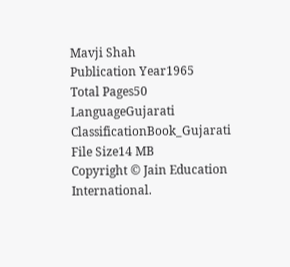Mavji Shah
Publication Year1965
Total Pages50
LanguageGujarati
ClassificationBook_Gujarati
File Size14 MB
Copyright © Jain Education International.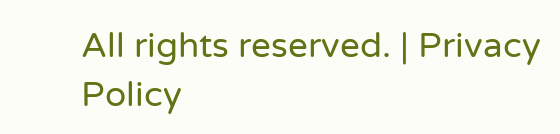All rights reserved. | Privacy Policy